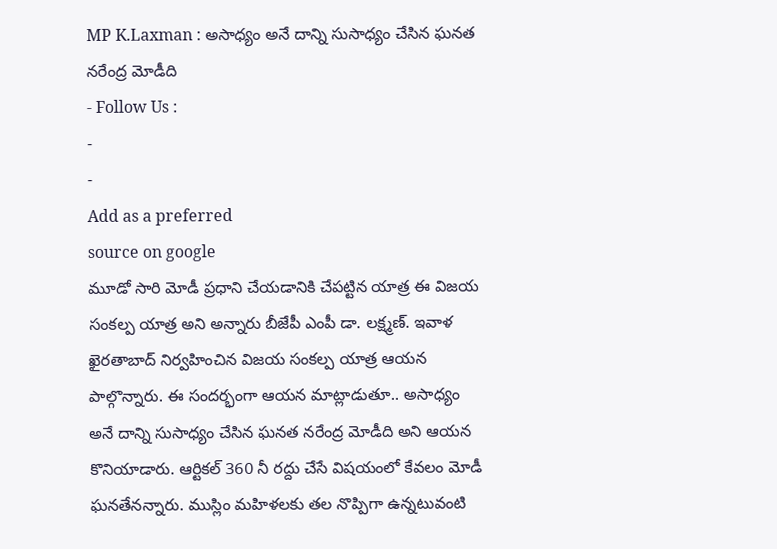MP K.Laxman : అసాధ్యం అనే దాన్ని సుసాధ్యం చేసిన ఘనత నరేంద్ర మోడీది
- Follow Us :
-
-
Add as a preferred
source on google
మూడో సారి మోడీ ప్రధాని చేయడానికి చేపట్టిన యాత్ర ఈ విజయ సంకల్ప యాత్ర అని అన్నారు బీజేపీ ఎంపీ డా. లక్ష్మణ్. ఇవాళ ఖైరతాబాద్ నిర్వహించిన విజయ సంకల్ప యాత్ర ఆయన పాల్గొన్నారు. ఈ సందర్భంగా ఆయన మాట్లాడుతూ.. అసాధ్యం అనే దాన్ని సుసాధ్యం చేసిన ఘనత నరేంద్ర మోడీది అని ఆయన కొనియాడారు. ఆర్టికల్ 360 నీ రద్దు చేసే విషయంలో కేవలం మోడీ ఘనతేనన్నారు. ముస్లిం మహిళలకు తల నొప్పిగా ఉన్నటువంటి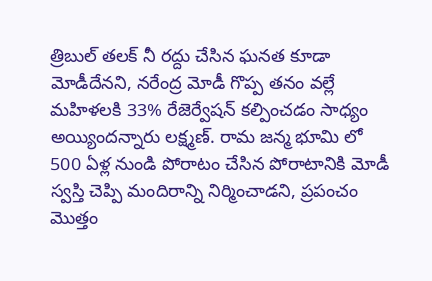త్రిబుల్ తలక్ నీ రద్దు చేసిన ఘనత కూడా మోడీదేనని, నరేంద్ర మోడీ గొప్ప తనం వల్లే మహిళలకి 33% రేజెర్వేషన్ కల్పించడం సాధ్యం అయ్యిందన్నారు లక్ష్మణ్. రామ జన్మ భూమి లో 500 ఏళ్ల నుండి పోరాటం చేసిన పోరాటానికి మోడీ స్వస్తి చెప్పి మందిరాన్ని నిర్మించాడని, ప్రపంచం మొత్తం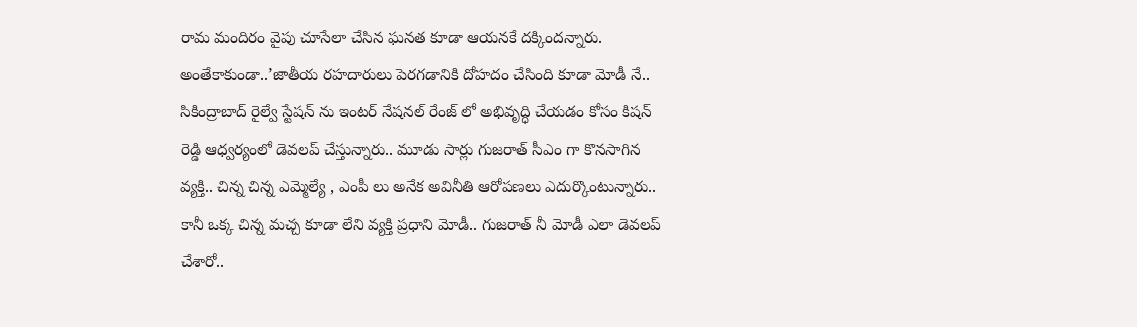రామ మందిరం వైపు చూసేలా చేసిన ఘనత కూడా ఆయనకే దక్కిందన్నారు.
అంతేకాకుండా..’జాతీయ రహదారులు పెరగడానికి దోహదం చేసింది కూడా మోడీ నే.. సికింద్రాబాద్ రైల్వే స్టేషన్ ను ఇంటర్ నేషనల్ రేంజ్ లో అభివృద్ధి చేయడం కోసం కిషన్ రెడ్డి ఆధ్వర్యంలో డెవలప్ చేస్తున్నారు.. మూడు సార్లు గుజరాత్ సీఎం గా కొనసాగిన వ్యక్తి.. చిన్న చిన్న ఎమ్మెల్యే , ఎంపీ లు అనేక అవినీతి ఆరోపణలు ఎదుర్కొంటున్నారు.. కానీ ఒక్క చిన్న మచ్చ కూడా లేని వ్యక్తి ప్రధాని మోడీ.. గుజరాత్ నీ మోడీ ఎలా డెవలప్ చేశారో..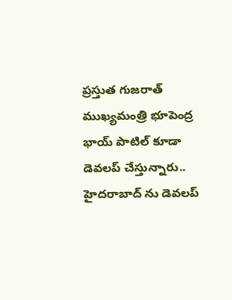ప్రస్తుత గుజరాత్ ముఖ్యమంత్రి భూపెంద్ర భాయ్ పాటిల్ కూడా డెవలప్ చేస్తున్నారు.. హైదరాబాద్ ను డెవలప్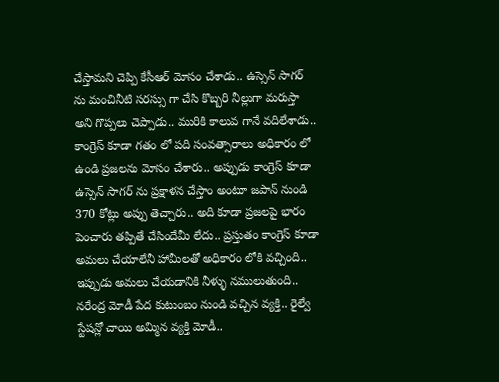చేస్తామని చెప్పి కేసీఆర్ మోసం చేశాడు.. ఉస్సెన్ సాగర్ ను మంచినీటి సరస్సు గా చేసి కొబ్బరి నీల్లుగా మరుస్తా అని గొప్పలు చెప్పాడు.. మురికి కాలువ గానే వదిలేశాడు.. కాంగ్రెస్ కూడా గతం లో పది సంవత్సారాలు అధికారం లో ఉండి ప్రజలను మోసం చేశారు.. అప్పుడు కాంగ్రెస్ కూడా ఉస్సెన్ సాగర్ ను ప్రక్షాళన చేస్తాం అంటూ జపాన్ నుండి 370 కోట్లు అప్పు తెచ్చారు.. అది కూడా ప్రజలపై భారం పెంచారు తప్పితే చేసిందేమీ లేదు.. ప్రస్తుతం కాంగ్రెస్ కూడా అమలు చేయాలేనీ హామీలతో అధికారం లోకి వచ్చింది..
ఇప్పుడు అమలు చేయడానికి నీళ్ళు నములుతుంది.. నరేంద్ర మోడీ పేద కుటుంబం నుండి వచ్చిన వ్యక్తి.. రైల్వే స్టేషన్లో చాయి అమ్మిన వ్యక్తి మోడీ..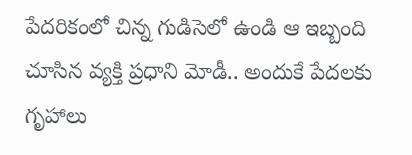పేదరికంలో చిన్న గుడిసెలో ఉండి ఆ ఇబ్బంది చూసిన వ్యక్తి ప్రధాని మోడీ.. అందుకే పేదలకు గృహాలు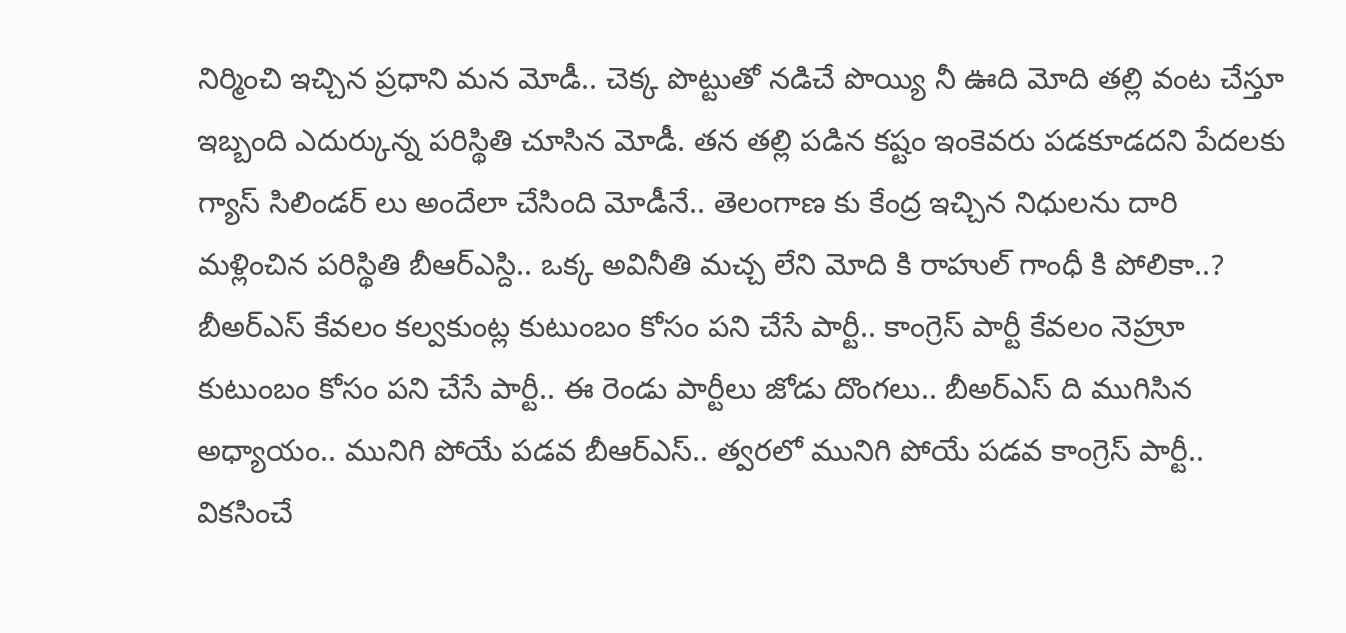నిర్మించి ఇచ్చిన ప్రధాని మన మోడీ.. చెక్క పొట్టుతో నడిచే పొయ్యి నీ ఊది మోది తల్లి వంట చేస్తూ ఇబ్బంది ఎదుర్కున్న పరిస్థితి చూసిన మోడీ. తన తల్లి పడిన కష్టం ఇంకెవరు పడకూడదని పేదలకు గ్యాస్ సిలిండర్ లు అందేలా చేసింది మోడీనే.. తెలంగాణ కు కేంద్ర ఇచ్చిన నిధులను దారి మళ్లించిన పరిస్థితి బీఆర్ఎస్ది.. ఒక్క అవినీతి మచ్చ లేని మోది కి రాహుల్ గాంధీ కి పోలికా..? బీఅర్ఎస్ కేవలం కల్వకుంట్ల కుటుంబం కోసం పని చేసే పార్టీ.. కాంగ్రెస్ పార్టీ కేవలం నెహ్రూ కుటుంబం కోసం పని చేసే పార్టీ.. ఈ రెండు పార్టీలు జోడు దొంగలు.. బీఅర్ఎస్ ది ముగిసిన అధ్యాయం.. మునిగి పోయే పడవ బీఆర్ఎస్.. త్వరలో మునిగి పోయే పడవ కాంగ్రెస్ పార్టీ.. వికసించే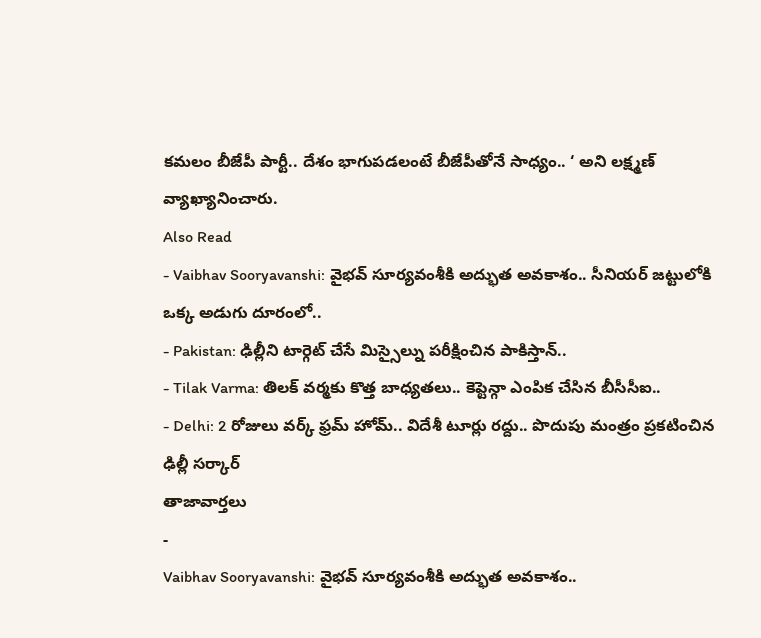కమలం బీజేపీ పార్టీ.. దేశం భాగుపడలంటే బీజేపీతోనే సాధ్యం.. ‘ అని లక్ష్మణ్ వ్యాఖ్యానించారు.
Also Read
- Vaibhav Sooryavanshi: వైభవ్ సూర్యవంశీకి అద్భుత అవకాశం.. సీనియర్ జట్టులోకి ఒక్క అడుగు దూరంలో..
- Pakistan: ఢిల్లీని టార్గెట్ చేసే మిస్సైల్ను పరీక్షించిన పాకిస్తాన్..
- Tilak Varma: తిలక్ వర్మకు కొత్త బాధ్యతలు.. కెప్టెన్గా ఎంపిక చేసిన బీసీసీఐ..
- Delhi: 2 రోజులు వర్క్ ఫ్రమ్ హోమ్.. విదేశీ టూర్లు రద్దు.. పొదుపు మంత్రం ప్రకటించిన ఢిల్లీ సర్కార్
తాజావార్తలు
-
Vaibhav Sooryavanshi: వైభవ్ సూర్యవంశీకి అద్భుత అవకాశం..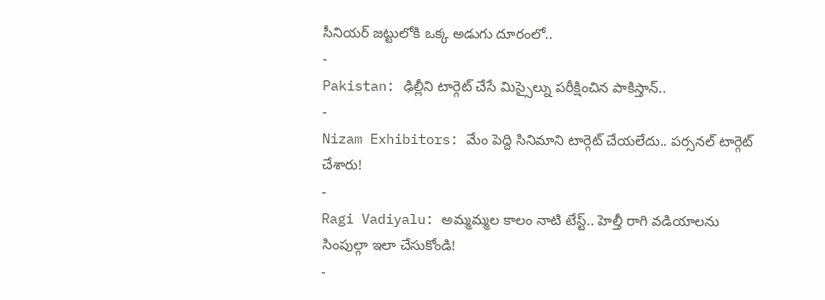సీనియర్ జట్టులోకి ఒక్క అడుగు దూరంలో..
-
Pakistan: ఢిల్లీని టార్గెట్ చేసే మిస్సైల్ను పరీక్షించిన పాకిస్తాన్..
-
Nizam Exhibitors: మేం పెద్ది సినిమాని టార్గెట్ చేయలేదు.. పర్సనల్ టార్గెట్ చేశారు!
-
Ragi Vadiyalu: అమ్మమ్మల కాలం నాటి టేస్ట్.. హెల్తీ రాగి వడియాలను సింపుల్గా ఇలా చేసుకోండి!
-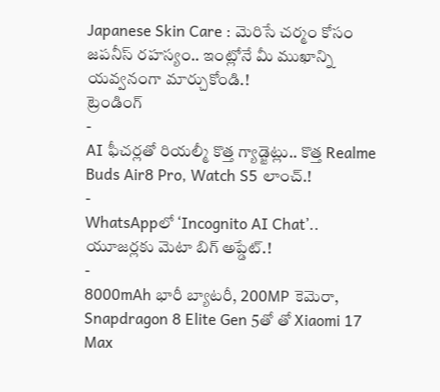Japanese Skin Care : మెరిసే చర్మం కోసం జపనీస్ రహస్యం.. ఇంట్లోనే మీ ముఖాన్ని యవ్వనంగా మార్చుకోండి.!
ట్రెండింగ్
-
AI ఫీచర్లతో రియల్మీ కొత్త గ్యాడ్జెట్లు.. కొత్త Realme Buds Air8 Pro, Watch S5 లాంచ్.!
-
WhatsAppలో ‘Incognito AI Chat’.. యూజర్లకు మెటా బిగ్ అప్డేట్.!
-
8000mAh భారీ బ్యాటరీ, 200MP కెమెరా, Snapdragon 8 Elite Gen 5తో తో Xiaomi 17 Max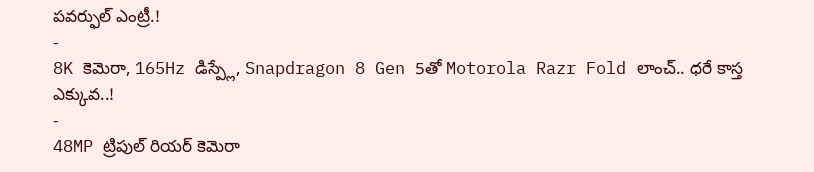పవర్ఫుల్ ఎంట్రీ.!
-
8K కెమెరా, 165Hz డిస్ప్లే, Snapdragon 8 Gen 5తో Motorola Razr Fold లాంచ్.. ధరే కాస్త ఎక్కువ..!
-
48MP ట్రిపుల్ రియర్ కెమెరా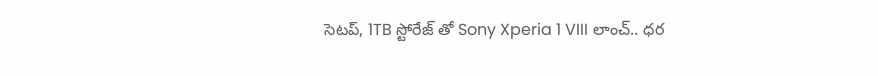సెటప్, 1TB స్టోరేజ్ తో Sony Xperia 1 VIII లాంచ్.. ధర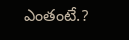ఎంతంటే.?